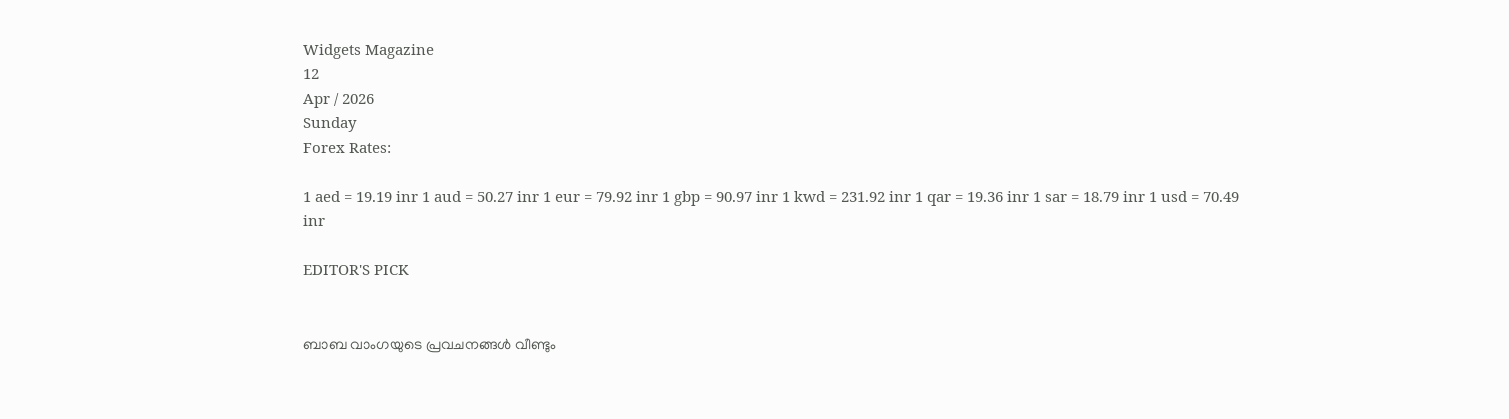Widgets Magazine
12
Apr / 2026
Sunday
Forex Rates:

1 aed = 19.19 inr 1 aud = 50.27 inr 1 eur = 79.92 inr 1 gbp = 90.97 inr 1 kwd = 231.92 inr 1 qar = 19.36 inr 1 sar = 18.79 inr 1 usd = 70.49 inr

EDITOR'S PICK


ബാബ വാംഗയുടെ പ്രവചനങ്ങൾ വീണ്ടും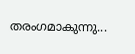തരംഗമാകുന്നു...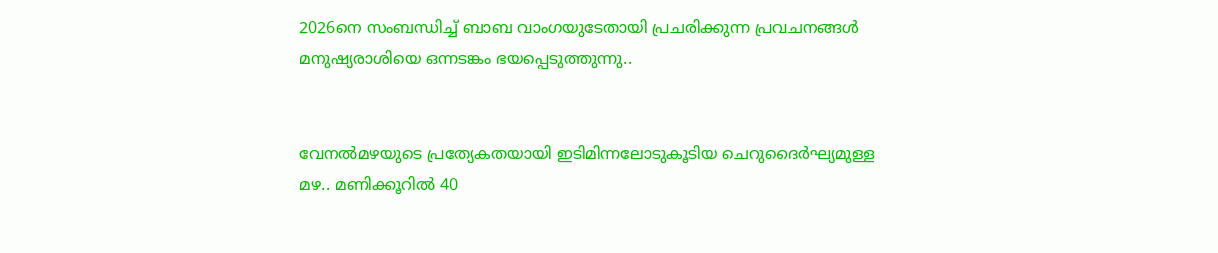2026നെ സംബന്ധിച്ച് ബാബ വാംഗയുടേതായി പ്രചരിക്കുന്ന പ്രവചനങ്ങൾ മനുഷ്യരാശിയെ ഒന്നടങ്കം ഭയപ്പെടുത്തുന്നു..


വേനൽമഴയുടെ പ്രത്യേകതയായി ഇടിമിന്നലോടുകൂടിയ ചെറുദൈർഘ്യമുള്ള മഴ.. മണിക്കൂറിൽ 40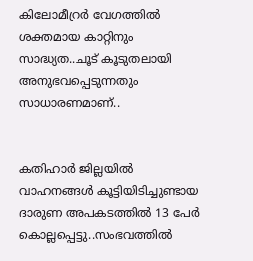കിലോമീറ്രർ വേഗത്തിൽ ശക്തമായ കാറ്റിനും സാദ്ധ്യത..ചൂട് കൂടുതലായി അനുഭവപ്പെടുന്നതും സാധാരണമാണ്..


കതിഹാർ ജില്ലയിൽ വാഹനങ്ങൾ കൂട്ടിയിടിച്ചുണ്ടായ ദാരുണ അപകടത്തിൽ 13 പേർ കൊല്ലപ്പെട്ടു..സംഭവത്തിൽ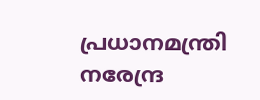പ്രധാനമന്ത്രി നരേന്ദ്ര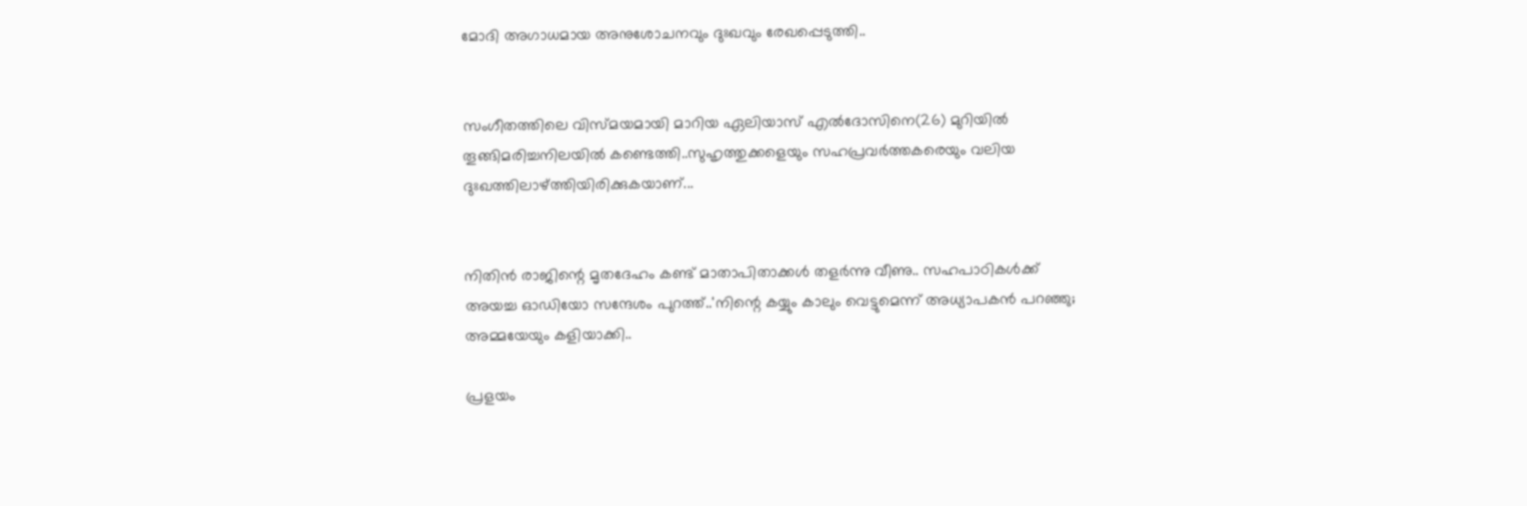മോദി അഗാധമായ അനുശോചനവും ദുഃഖവും രേഖപ്പെടുത്തി..


സംഗീതത്തിലെ വിസ്മയമായി മാറിയ ഏലിയാസ് എൽദോസിനെ(26) മുറിയിൽ തൂങ്ങിമരിച്ചനിലയിൽ കണ്ടെത്തി..സുഹൃത്തുക്കളെയും സഹപ്രവർത്തകരെയും വലിയ ദുഃഖത്തിലാഴ്ത്തിയിരിക്കുകയാണ്...


നിതിൻ രാജിന്റെ മൃതദേഹം കണ്ട് മാതാപിതാക്കൾ തളർന്നു വീണു.. സഹപാഠികള്‍ക്ക് അയച്ച ഓഡിയോ സന്ദേശം പുറത്ത്..'നിന്റെ കയ്യും കാലും വെട്ടുമെന്ന് അധ്യാപകന്‍ പറഞ്ഞു; അമ്മയേയും കളിയാക്കി..

പ്രളയം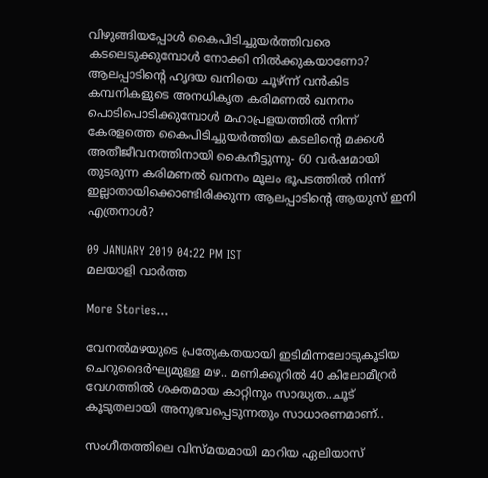വിഴുങ്ങിയപ്പോൾ കൈപിടിച്ചുയര്‍ത്തിവരെ കടലെടുക്കുമ്പോള്‍ നോക്കി നില്‍ക്കുകയാണോ? ആലപ്പാടിന്റെ ഹൃദയ ഖനിയെ ചൂഴ്ന്ന് വൻകിട കമ്പനികളുടെ അനധികൃത കരിമണല്‍ ഖനനം പൊടിപൊടിക്കുമ്പോൾ മഹാപ്രളയത്തിൽ നിന്ന് കേരളത്തെ കൈപിടിച്ചുയർത്തിയ കടലിന്റെ മക്കൾ അതീജീവനത്തിനായി കൈനീട്ടുന്നു- 60 വര്‍ഷമായി തുടരുന്ന കരിമണല്‍ ഖനനം മൂലം ഭൂപടത്തിൽ നിന്ന് ഇല്ലാതായിക്കൊണ്ടിരിക്കുന്ന ആലപ്പാടിന്റെ ആയുസ് ഇനി എത്രനാൾ?

09 JANUARY 2019 04:22 PM IST
മലയാളി വാര്‍ത്ത

More Stories...

വേനൽമഴയുടെ പ്രത്യേകതയായി ഇടിമിന്നലോടുകൂടിയ ചെറുദൈർഘ്യമുള്ള മഴ.. മണിക്കൂറിൽ 40 കിലോമീറ്രർ വേഗത്തിൽ ശക്തമായ കാറ്റിനും സാദ്ധ്യത..ചൂട് കൂടുതലായി അനുഭവപ്പെടുന്നതും സാധാരണമാണ്..

സംഗീതത്തിലെ വിസ്മയമായി മാറിയ ഏലിയാസ്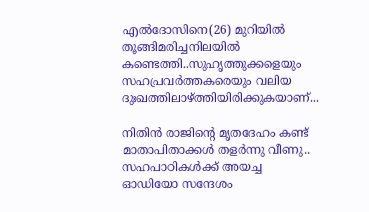എൽദോസിനെ(26) മുറിയിൽ തൂങ്ങിമരിച്ചനിലയിൽ കണ്ടെത്തി..സുഹൃത്തുക്കളെയും സഹപ്രവർത്തകരെയും വലിയ ദുഃഖത്തിലാഴ്ത്തിയിരിക്കുകയാണ്...

നിതിൻ രാജിന്റെ മൃതദേഹം കണ്ട് മാതാപിതാക്കൾ തളർന്നു വീണു.. സഹപാഠികള്‍ക്ക് അയച്ച ഓഡിയോ സന്ദേശം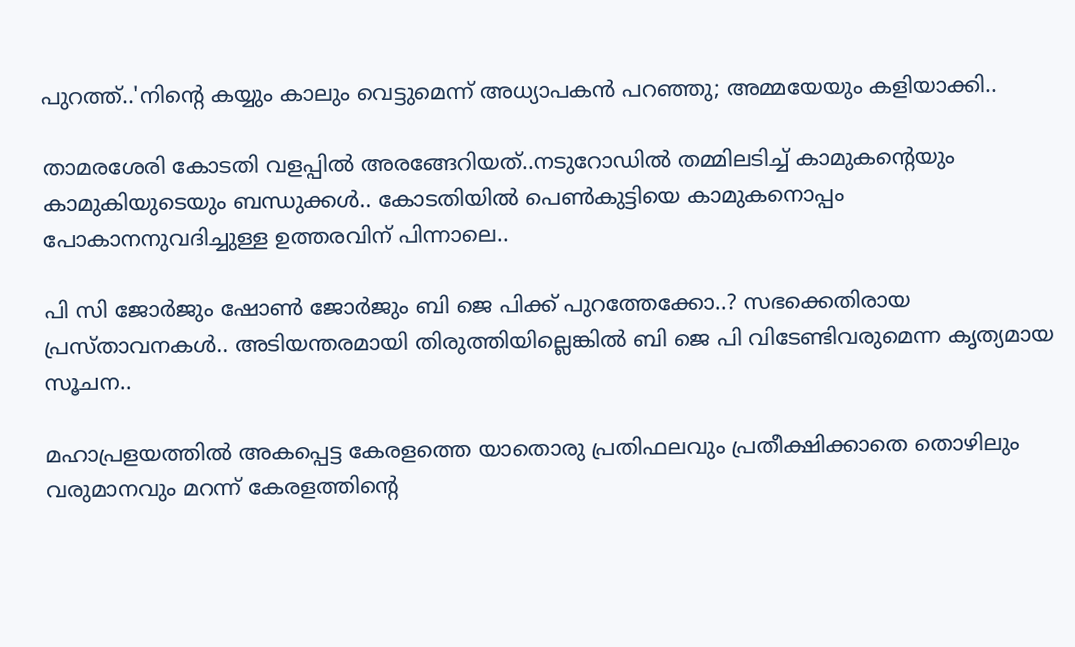പുറത്ത്..'നിന്റെ കയ്യും കാലും വെട്ടുമെന്ന് അധ്യാപകന്‍ പറഞ്ഞു; അമ്മയേയും കളിയാക്കി..

താമരശേരി കോടതി വളപ്പിൽ അരങ്ങേറിയത്..നടുറോഡില്‍ തമ്മിലടിച്ച് കാമുകന്‍റെയും കാമുകിയുടെയും ബന്ധുക്കള്‍.. കോടതിയില്‍ പെണ്‍കുട്ടിയെ കാമുകനൊപ്പം പോകാനനുവദിച്ചുള്ള ഉത്തരവിന് പിന്നാലെ..

പി സി ജോർജും ഷോൺ ജോർജും ബി ജെ പിക്ക് പുറത്തേക്കോ..? സഭക്കെതിരായ പ്രസ്താവനകൾ.. അടിയന്തരമായി തിരുത്തിയില്ലെങ്കിൽ ബി ജെ പി വിടേണ്ടിവരുമെന്ന കൃത്യമായ സൂചന..

മഹാപ്രളയത്തിൽ അകപ്പെട്ട കേരളത്തെ യാതൊരു പ്രതിഫലവും പ്രതീക്ഷിക്കാതെ തൊഴിലും വരുമാനവും മറന്ന് കേരളത്തിന്റെ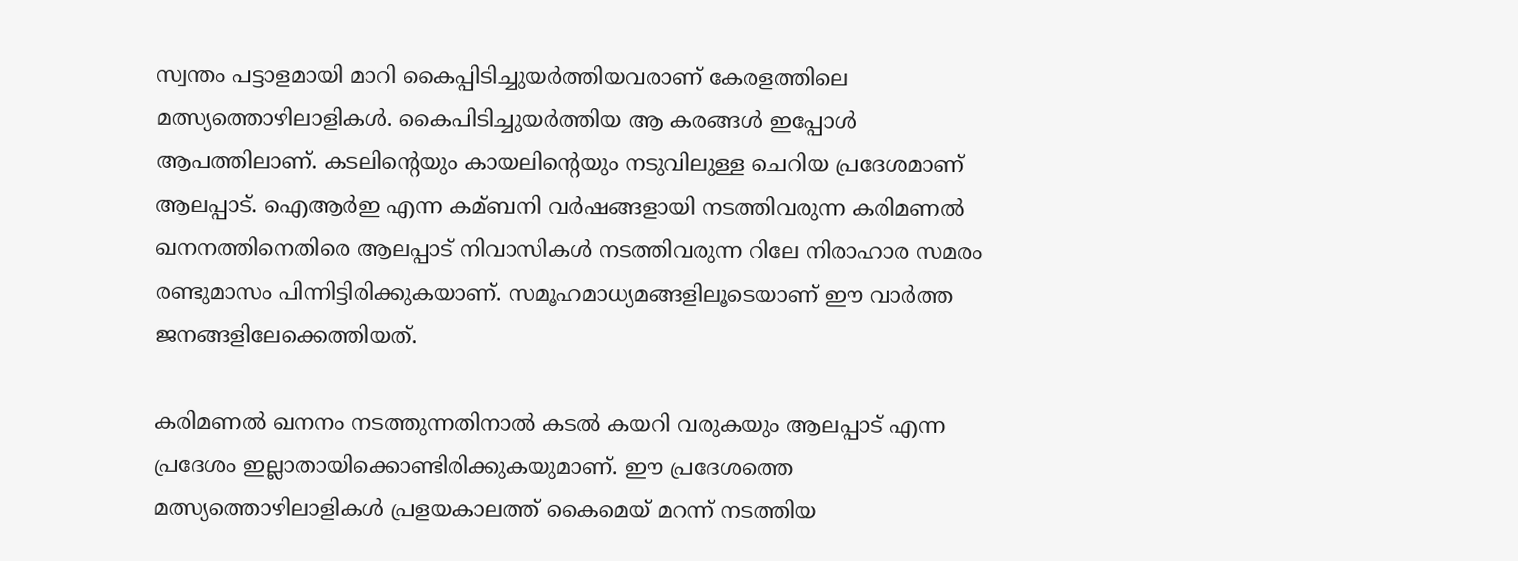സ്വന്തം പട്ടാളമായി മാറി കൈപ്പിടിച്ചുയർത്തിയവരാണ് കേരളത്തിലെ മത്സ്യത്തൊഴിലാളികള്‍. കൈപിടിച്ചുയർത്തിയ ആ കരങ്ങൾ ഇപ്പോൾ ആപത്തിലാണ്. കടലിന്റെയും കായലിന്റെയും നടുവിലുള്ള ചെറിയ പ്രദേശമാണ് ആലപ്പാട്. ഐആര്‍ഇ എന്ന കമ്ബനി വര്‍ഷങ്ങളായി നടത്തിവരുന്ന കരിമണല്‍ ഖനനത്തിനെതിരെ ആലപ്പാട് നിവാസികള്‍ നടത്തിവരുന്ന റിലേ നിരാഹാര സമരം രണ്ടുമാസം പിന്നിട്ടിരിക്കുകയാണ്. സമൂഹമാധ്യമങ്ങളിലൂടെയാണ് ഈ വാര്‍ത്ത ജനങ്ങളിലേക്കെത്തിയത്.

കരിമണല്‍ ഖനനം നടത്തുന്നതിനാല്‍ കടല്‍ കയറി വരുകയും ആലപ്പാട് എന്ന പ്രദേശം ഇല്ലാതായിക്കൊണ്ടിരിക്കുകയുമാണ്. ഈ പ്രദേശത്തെ മത്സ്യത്തൊഴിലാളികള്‍ പ്രളയകാലത്ത് കൈമെയ് മറന്ന് നടത്തിയ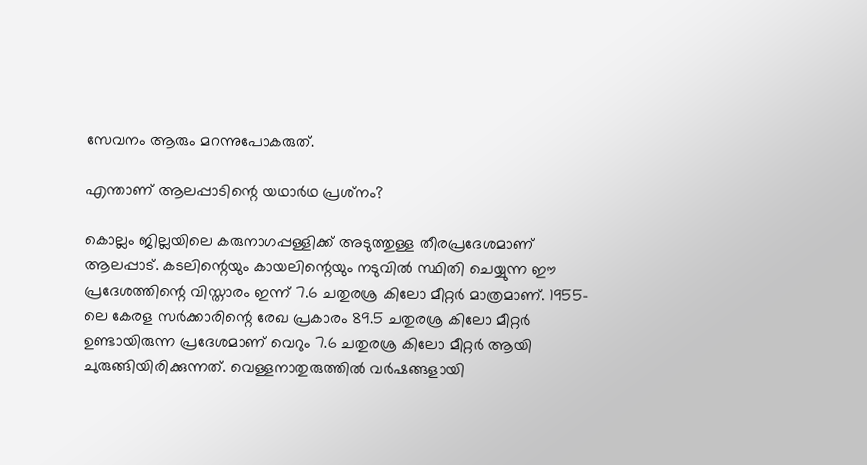സേവനം ആരും മറന്നുപോകരുത്.

എന്താണ് ആലപ്പാടിന്റെ യഥാർഥ പ്രശ്‌നം?

കൊല്ലം ജില്ലയിലെ കരുനാഗപ്പള്ളിക്ക് അടുത്തുള്ള തീരപ്രദേശമാണ് ആലപ്പാട്. കടലിന്റെയും കായലിന്റെയും നടുവില്‍ സ്ഥിതി ചെയ്യുന്ന ഈ പ്രദേശത്തിന്റെ വിസ്താരം ഇന്ന് 7.6 ചതുരശ്ര കിലോ മീറ്റര്‍ മാത്രമാണ്. 1955-ലെ കേരള സര്‍ക്കാരിന്റെ രേഖ പ്രകാരം 89.5 ചതുരശ്ര കിലോ മീറ്റര്‍ ഉണ്ടായിരുന്ന പ്രദേശമാണ് വെറും 7.6 ചതുരശ്ര കിലോ മീറ്റര്‍ ആയി ചുരുങ്ങിയിരിക്കുന്നത്. വെള്ളനാതുരുത്തിൽ വര്‍ഷങ്ങളായി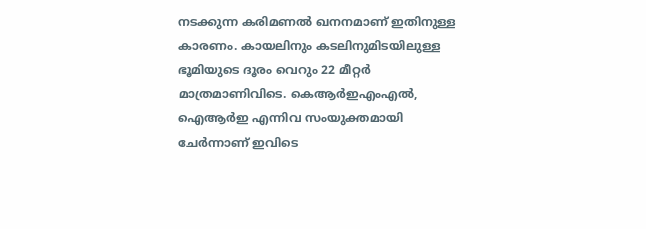നടക്കുന്ന കരിമണല്‍ ഖനനമാണ് ഇതിനുള്ള കാരണം. കായലിനും കടലിനുമിടയിലുള്ള ഭൂമിയുടെ ദൂരം വെറും 22 മീറ്റർ മാത്രമാണിവിടെ. കെആര്‍ഇഎംഎല്‍, ഐആര്‍ഇ എന്നിവ സംയുക്തമായി ചേര്‍ന്നാണ് ഇവിടെ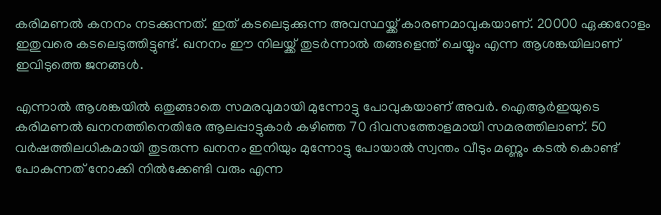കരിമണല്‍ കനനം നടക്കുന്നത്. ഇത് കടലെടുക്കുന്ന അവസ്ഥയ്ക്ക് കാരണമാവുകയാണ്. 20000 ഏക്കറോളം ഇതുവരെ കടലെടുത്തിട്ടുണ്ട്. ഖനനം ഈ നിലയ്ക്ക് തുടര്‍ന്നാല്‍ തങ്ങളെന്ത് ചെയ്യും എന്ന ആശങ്കയിലാണ് ഇവിടുത്തെ ജനങ്ങള്‍.

എന്നാല്‍ ആശങ്കയില്‍ ഒതുങ്ങാതെ സമരവുമായി മുന്നോട്ടു പോവുകയാണ് അവർ. ഐആര്‍ഇയുടെ കരിമണല്‍ ഖനനത്തിനെതിരേ ആലപ്പാട്ടുകാര്‍ കഴിഞ്ഞ 70 ദിവസത്തോളമായി സമരത്തിലാണ്. 50 വര്‍ഷത്തിലധികമായി തുടരുന്ന ഖനനം ഇനിയും മുന്നോട്ടു പോയാല്‍ സ്വന്തം വീടും മണ്ണും കടല്‍ കൊണ്ട് പോകുന്നത് നോക്കി നില്‍ക്കേണ്ടി വരും എന്ന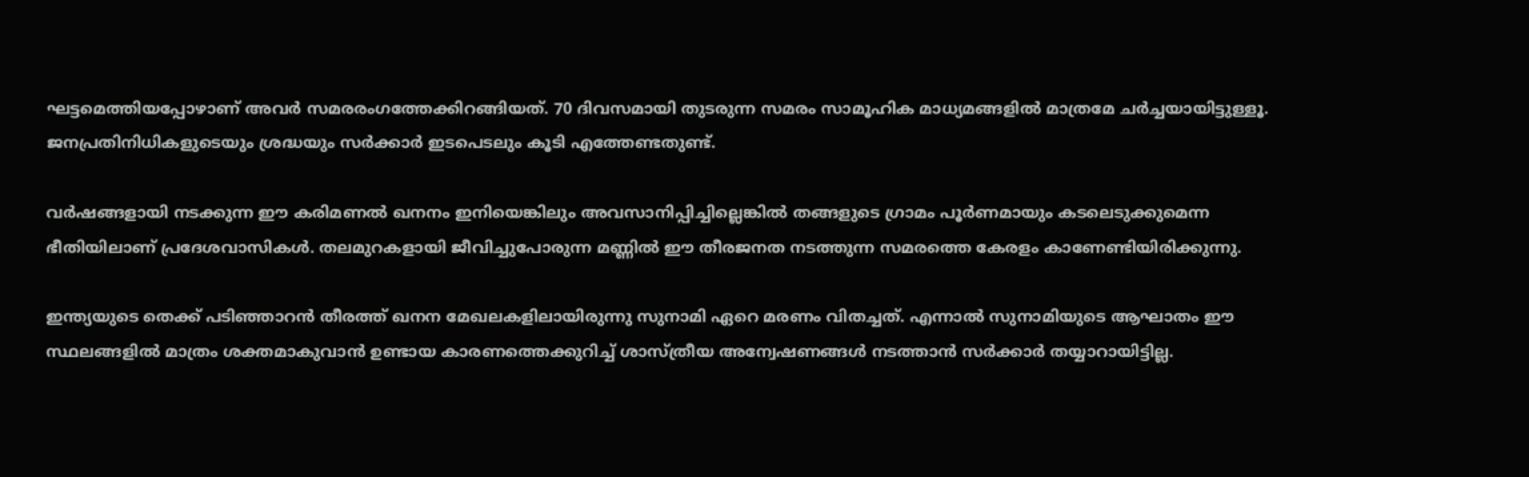ഘട്ടമെത്തിയപ്പോഴാണ് അവര്‍ സമരരംഗത്തേക്കിറങ്ങിയത്. 70 ദിവസമായി തുടരുന്ന സമരം സാമൂഹിക മാധ്യമങ്ങളില്‍ മാത്രമേ ചര്‍ച്ചയായിട്ടുള്ളൂ. ജനപ്രതിനിധികളുടെയും ശ്രദ്ധയും സർക്കാർ ഇടപെടലും കൂടി എത്തേണ്ടതുണ്ട്.

വര്‍ഷങ്ങളായി നടക്കുന്ന ഈ കരിമണല്‍ ഖനനം ഇനിയെങ്കിലും അവസാനിപ്പിച്ചില്ലെങ്കില്‍ തങ്ങളുടെ ഗ്രാമം പൂര്‍ണമായും കടലെടുക്കുമെന്ന ഭീതിയിലാണ് പ്രദേശവാസികള്‍. തലമുറകളായി ജീവിച്ചുപോരുന്ന മണ്ണില്‍ ഈ തീരജനത നടത്തുന്ന സമരത്തെ കേരളം കാണേണ്ടിയിരിക്കുന്നു.

ഇന്ത്യയുടെ തെക്ക് പടിഞ്ഞാറന്‍ തീരത്ത് ഖനന മേഖലകളിലായിരുന്നു സുനാമി ഏറെ മരണം വിതച്ചത്. എന്നാല്‍ സുനാമിയുടെ ആഘാതം ഈ സ്ഥലങ്ങളില്‍ മാത്രം ശക്തമാകുവാന്‍ ഉണ്ടായ കാരണത്തെക്കുറിച്ച് ശാസ്ത്രീയ അന്വേഷണങ്ങള്‍ നടത്താന്‍ സര്‍ക്കാര്‍ തയ്യാറായിട്ടില്ല.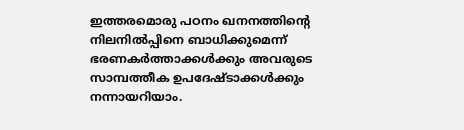ഇത്തരമൊരു പഠനം ഖനനത്തിന്റെ നിലനില്‍പ്പിനെ ബാധിക്കുമെന്ന് ഭരണകര്‍ത്താക്കള്‍ക്കും അവരുടെ സാമ്പത്തീക ഉപദേഷ്ടാക്കള്‍ക്കും നന്നായറിയാം.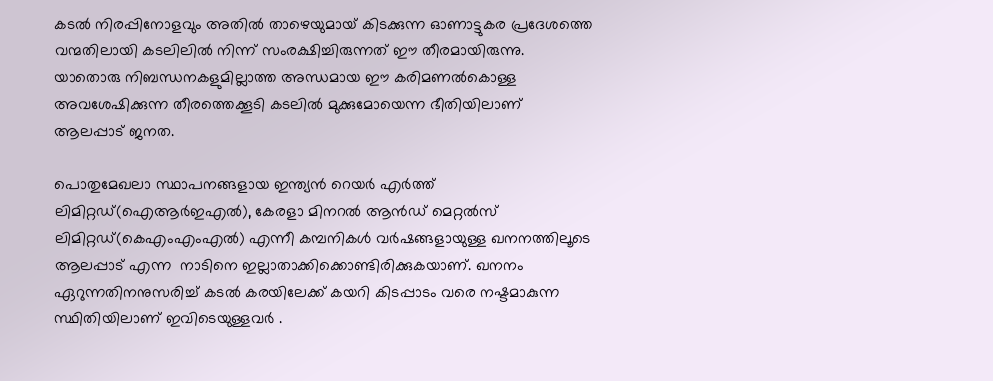കടല്‍ നിരപ്പിനോളവും അതില്‍ താഴെയുമായ് കിടക്കുന്ന ഓണാട്ടുകര പ്രദേശത്തെ വന്മതിലായി കടലിലില്‍ നിന്ന് സംരക്ഷിച്ചിരുന്നത് ഈ തീരമായിരുന്നു. യാതൊരു നിബന്ധനകളുമില്ലാത്ത അന്ധമായ ഈ കരിമണല്‍കൊള്ള അവശേഷിക്കുന്ന തീരത്തെക്കൂടി കടലില്‍ മുക്കുമോയെന്ന ഭീതിയിലാണ് ആലപ്പാട് ജനത.

പൊതുമേഖലാ സ്ഥാപനങ്ങളായ ഇന്ത്യന്‍ റെയര്‍ എര്‍ത്ത് ലിമിറ്റഡ്(ഐആര്‍ഇഎല്‍), കേരളാ മിനറല്‍ ആന്‍ഡ് മെറ്റല്‍സ് ലിമിറ്റഡ്(കെഎംഎംഎല്‍) എന്നീ കമ്പനികള്‍ വര്‍ഷങ്ങളായുള്ള ഖനനത്തിലൂടെ ആലപ്പാട് എന്ന  നാടിനെ ഇല്ലാതാക്കിക്കൊണ്ടിരിക്കുകയാണ്. ഖനനം ഏറുന്നതിനനുസരിച്ച് കടല്‍ കരയിലേക്ക് കയറി കിടപ്പാടം വരെ നഷ്ടമാകുന്ന സ്ഥിതിയിലാണ് ഇവിടെയുള്ളവര്‍ .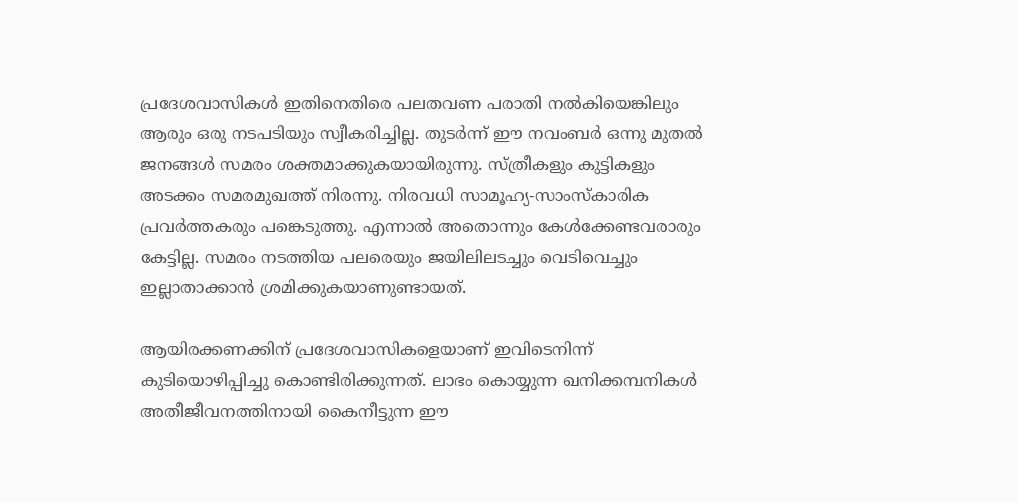പ്രദേശവാസികള്‍ ഇതിനെതിരെ പലതവണ പരാതി നല്‍കിയെങ്കിലും ആരും ഒരു നടപടിയും സ്വീകരിച്ചില്ല. തുടര്‍ന്ന് ഈ നവംബര്‍ ഒന്നു മുതല്‍ ജനങ്ങള്‍ സമരം ശക്തമാക്കുകയായിരുന്നു. സ്ത്രീകളും കുട്ടികളും അടക്കം സമരമുഖത്ത് നിരന്നു. നിരവധി സാമൂഹ്യ-സാംസ്‌കാരിക പ്രവര്‍ത്തകരും പങ്കെടുത്തു. എന്നാല്‍ അതൊന്നും കേള്‍ക്കേണ്ടവരാരും കേട്ടില്ല. സമരം നടത്തിയ പലരെയും ജയിലിലടച്ചും വെടിവെച്ചും ഇല്ലാതാക്കാന്‍ ശ്രമിക്കുകയാണുണ്ടായത്.

ആയിരക്കണക്കിന് പ്രദേശവാസികളെയാണ് ഇവിടെനിന്ന് കുടിയൊഴിപ്പിച്ചു കൊണ്ടിരിക്കുന്നത്. ലാഭം കൊയ്യുന്ന ഖനിക്കമ്പനികള്‍ അതീജീവനത്തിനായി കൈനീട്ടുന്ന ഈ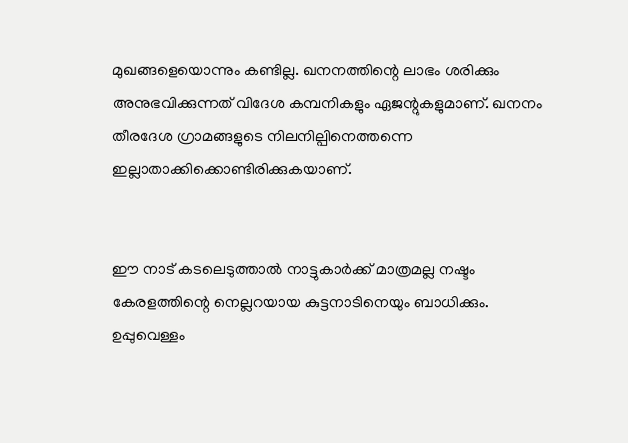മുഖങ്ങളെയൊന്നും കണ്ടില്ല. ഖനനത്തിന്റെ ലാഭം ശരിക്കും അനുഭവിക്കുന്നത് വിദേശ കമ്പനികളും ഏജന്റുകളുമാണ്. ഖനനം തീരദേശ ഗ്രാമങ്ങളുടെ നിലനില്പിനെത്തന്നെ ഇല്ലാതാക്കിക്കൊണ്ടിരിക്കുകയാണ്.


ഈ നാട് കടലെടുത്താല്‍ നാട്ടുകാര്‍ക്ക് മാത്രമല്ല നഷ്ടം കേരളത്തിന്റെ നെല്ലറയായ കുട്ടനാടിനെയും ബാധിക്കും. ഉപ്പുവെള്ളം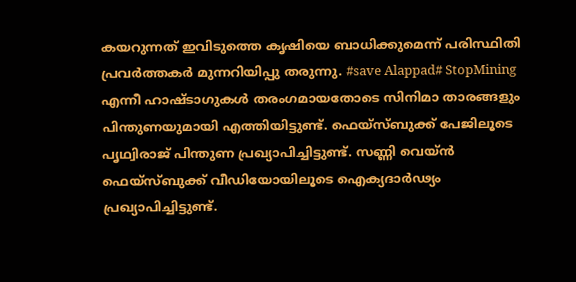കയറുന്നത് ഇവിടുത്തെ കൃഷിയെ ബാധിക്കുമെന്ന് പരിസ്ഥിതി പ്രവര്‍ത്തകര്‍ മുന്നറിയിപ്പു തരുന്നു. #save Alappad# StopMining എന്നീ ഹാഷ്ടാഗുകള്‍ തരംഗമായതോടെ സിനിമാ താരങ്ങളും പിന്തുണയുമായി എത്തിയിട്ടുണ്ട്. ഫെയ്‌സ്ബുക്ക് പേജിലൂടെ പൃഥ്വിരാജ് പിന്തുണ പ്രഖ്യാപിച്ചിട്ടുണ്ട്. സണ്ണി വെയ്ൻ ഫെയ്‌സ്ബുക്ക് വീഡിയോയിലൂടെ ഐക്യദാര്‍ഢ്യം പ്രഖ്യാപിച്ചിട്ടുണ്ട്.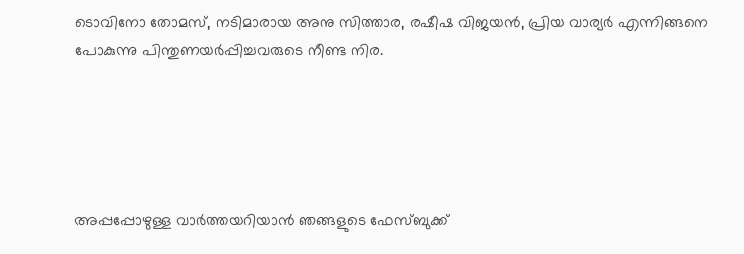ടൊവിനോ തോമസ്, നടിമാരായ അനു സിത്താര, രഷീഷ വിജയന്‍, പ്രിയ വാര്യര്‍ എന്നിങ്ങനെ പോകുന്നു പിന്തുണയര്‍പ്പിച്ചവരുടെ നീണ്ട നിര.





അപ്പപ്പോഴുള്ള വാര്‍ത്തയറിയാന്‍ ഞങ്ങളുടെ ഫേസ്‌ബുക്ക്‌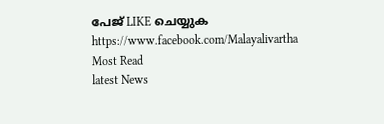പേജ് LIKE ചെയ്യുക
https://www.facebook.com/Malayalivartha
Most Read
latest News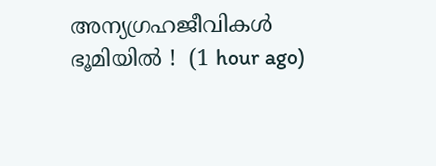അന്യഗ്രഹജീവികൾ ഭൂമിയിൽ !  (1 hour ago)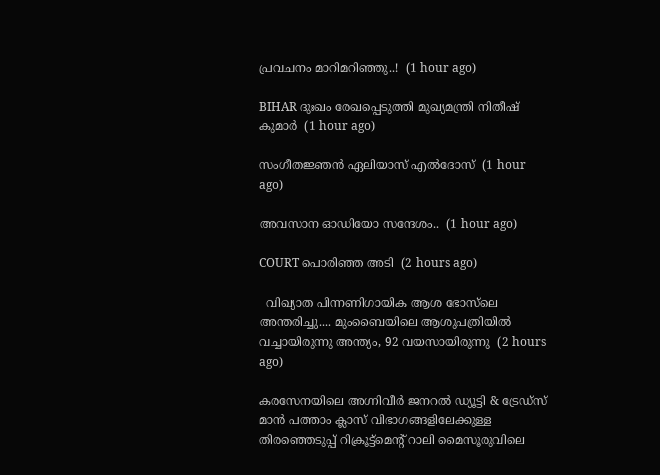പ്രവചനം മാറിമറിഞ്ഞു..!  (1 hour ago)

BIHAR ദുഃഖം രേഖപ്പെടുത്തി മുഖ്യമന്ത്രി നിതീഷ് കുമാർ  (1 hour ago)

സംഗീതജ്ഞൻ ഏലിയാസ് എൽദോസ്  (1 hour ago)

അവസാന ഓഡിയോ സന്ദേശം..  (1 hour ago)

COURT പൊരിഞ്ഞ അടി  (2 hours ago)

  വിഖ്യാത പിന്നണിഗായിക ആശ ഭോസ്‌ലെ അന്തരിച്ചു.... മുംബൈയിലെ ആശുപത്രിയിൽ വച്ചായിരുന്നു അന്ത്യം, 92 വയസായിരുന്നു  (2 hours ago)

കരസേനയിലെ അഗ്നിവീർ ജനറൽ ഡ്യൂട്ടി & ട്രേഡ്സ് മാൻ പത്താം ക്ലാസ് വിഭാഗങ്ങളിലേക്കുള്ള തിരഞ്ഞെടുപ്പ് റിക്രൂട്ട്മെന്റ് റാലി മൈസൂരുവിലെ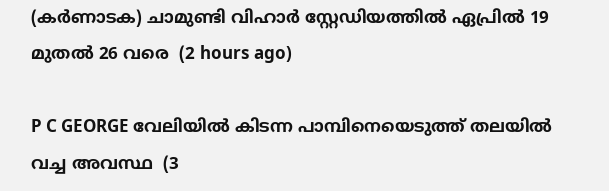(കർണാടക) ചാമുണ്ടി വിഹാർ സ്റ്റേഡിയത്തിൽ ഏപ്രിൽ 19 മുതൽ 26 വരെ  (2 hours ago)

P C GEORGE വേലിയിൽ കിടന്ന പാമ്പിനെയെടുത്ത് തലയിൽ വച്ച അവസ്ഥ  (3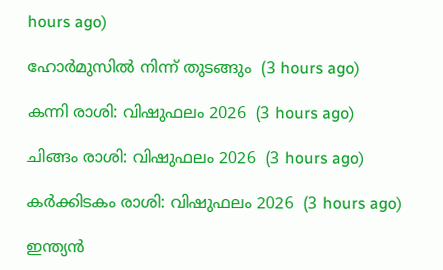hours ago)

ഹോർമുസിൽ നിന്ന് തുടങ്ങും  (3 hours ago)

കന്നി രാശി: വിഷുഫലം 2026  (3 hours ago)

ചിങ്ങം രാശി: വിഷുഫലം 2026  (3 hours ago)

കർക്കിടകം രാശി: വിഷുഫലം 2026  (3 hours ago)

ഇന്ത്യന്‍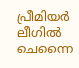പ്രീമിയര്‍ ലീഗില്‍ ചെന്നൈ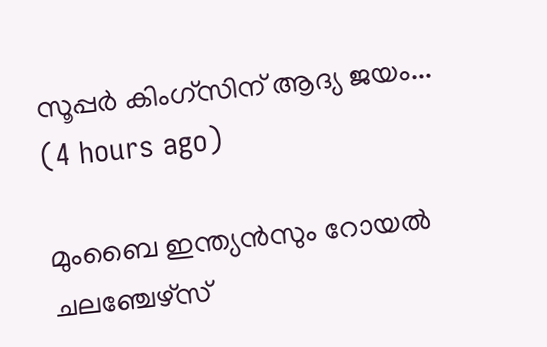സൂപ്പര്‍ കിംഗ്‌സിന് ആദ്യ ജയം...  (4 hours ago)

മുംബൈ ഇന്ത്യൻസും റോയൽ ചലഞ്ചേഴ്സ്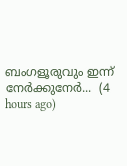ബംഗളൂരുവും ഇന്ന് നേർക്കുനേർ...  (4 hours ago)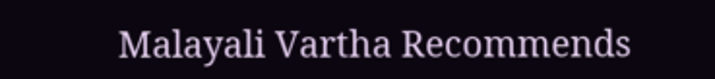Malayali Vartha Recommends